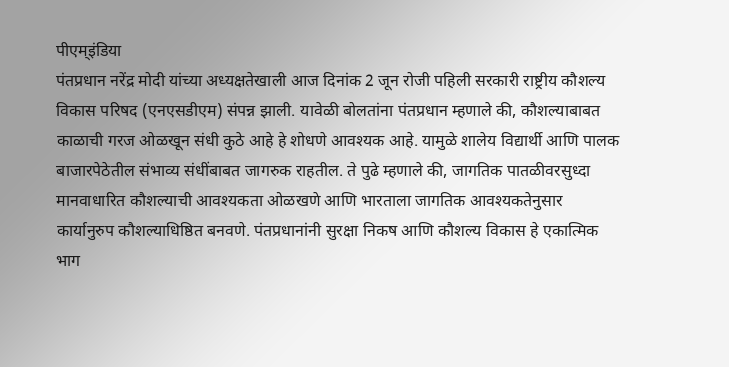पीएम्इंडिया
पंतप्रधान नरेंद्र मोदी यांच्या अध्यक्षतेखाली आज दिनांक 2 जून रोजी पहिली सरकारी राष्ट्रीय कौशल्य विकास परिषद (एनएसडीएम) संपन्न झाली. यावेळी बोलतांना पंतप्रधान म्हणाले की, कौशल्याबाबत काळाची गरज ओळखून संधी कुठे आहे हे शोधणे आवश्यक आहे. यामुळे शालेय विद्यार्थी आणि पालक बाजारपेठेतील संभाव्य संधींबाबत जागरुक राहतील. ते पुढे म्हणाले की, जागतिक पातळीवरसुध्दा मानवाधारित कौशल्याची आवश्यकता ओळखणे आणि भारताला जागतिक आवश्यकतेनुसार कार्यानुरुप कौशल्याधिष्ठित बनवणे. पंतप्रधानांनी सुरक्षा निकष आणि कौशल्य विकास हे एकात्मिक भाग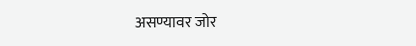असण्यावर जोर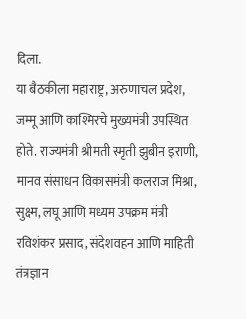दिला.
या बैठकीला महाराष्ट्र, अरुणाचल प्रदेश, जम्मू आणि काश्मिरचे मुख्यमंत्री उपस्थित होते. राज्यमंत्री श्रीमती स्मृती झुबीन इराणी, मानव संसाधन विकासमंत्री कलराज मिश्रा, सुक्ष्म, लघू आणि मध्यम उपक्रम मंत्री रविशंकर प्रसाद, संदेशवहन आणि माहिती तंत्रज्ञान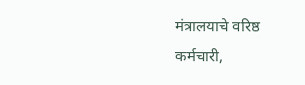मंत्रालयाचे वरिष्ठ कर्मचारी,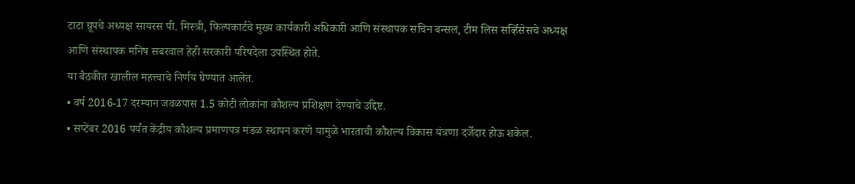टाटा ग्रूपचे अध्यक्ष सायरस पी. मिस्त्री, फिल्पकार्टचे मुख्य कार्यकारी अधिकारी आणि संस्थापक सचिन बन्सल, टीम लिस सर्व्हिसेसचे अध्यक्ष आणि संस्थापक मनिष सबरवाल हेही सरकारी परिषदेला उपस्थित होते.
या बैठकीत खालील महत्त्वाचे निर्णय घेण्यात आलेत.
• वर्ष 2016-17 दरम्यान जवळपास 1.5 कोटी लोकांना कौशल्य प्रशिक्षण देण्याचे उद्दिष्ट.
• सप्टेंबर 2016 पर्यंत केंद्रीय कौशल्य प्रमाणपत्र मंडळ स्थापन करणे यामुळे भारताची कौशल्य विकास यंत्रणा दर्जेदार होऊ शकेल.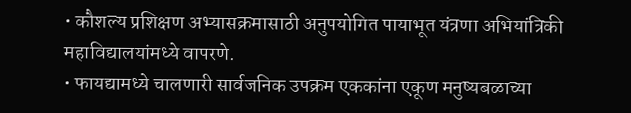• कौशल्य प्रशिक्षण अभ्यासक्रमासाठी अनुपयोगित पायाभूत यंत्रणा अभियांत्रिकी महाविद्यालयांमध्ये वापरणे.
• फायद्यामध्ये चालणारी सार्वजनिक उपक्रम एककांना एकूण मनुष्यबळाच्या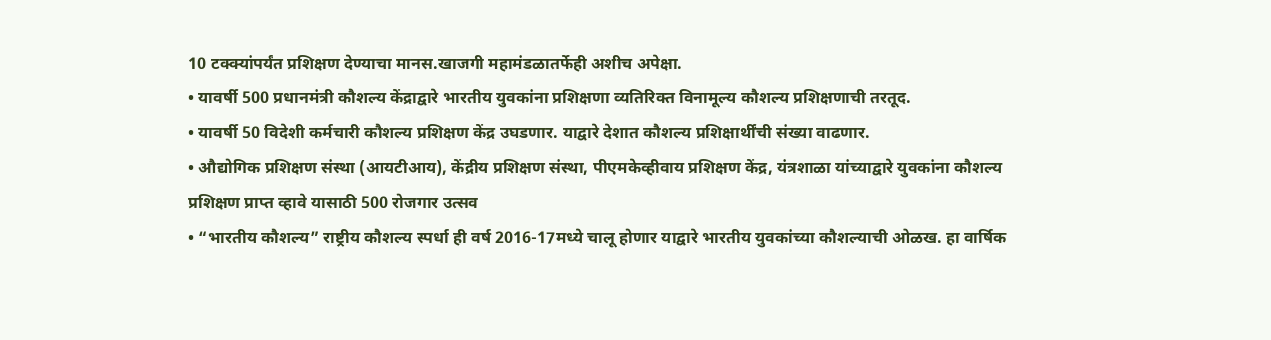10 टक्क्यांपर्यंत प्रशिक्षण देण्याचा मानस.खाजगी महामंडळातर्फेही अशीच अपेक्षा.
• यावर्षी 500 प्रधानमंत्री कौशल्य केंद्राद्वारे भारतीय युवकांना प्रशिक्षणा व्यतिरिक्त विनामूल्य कौशल्य प्रशिक्षणाची तरतूद.
• यावर्षी 50 विदेशी कर्मचारी कौशल्य प्रशिक्षण केंद्र उघडणार. याद्वारे देशात कौशल्य प्रशिक्षार्थींची संख्या वाढणार.
• औद्योगिक प्रशिक्षण संस्था (आयटीआय), केंद्रीय प्रशिक्षण संस्था, पीएमकेव्हीवाय प्रशिक्षण केंद्र, यंत्रशाळा यांच्याद्वारे युवकांना कौशल्य प्रशिक्षण प्राप्त व्हावे यासाठी 500 रोजगार उत्सव
• “भारतीय कौशल्य” राष्ट्रीय कौशल्य स्पर्धा ही वर्ष 2016-17मध्ये चालू होणार याद्वारे भारतीय युवकांच्या कौशल्याची ओळख. हा वार्षिक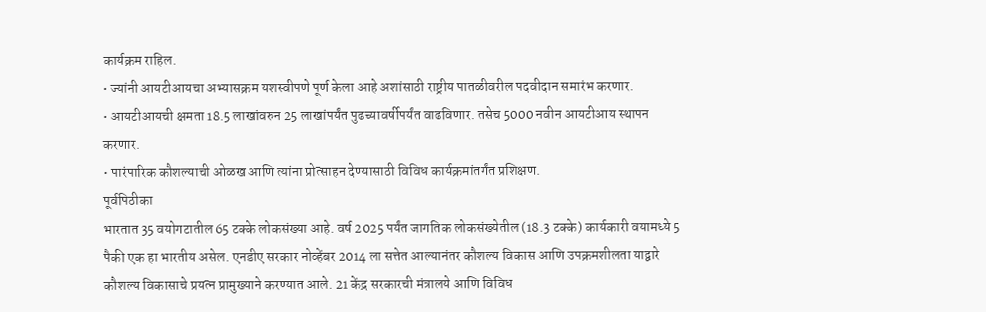कार्यक्रम राहिल.
• ज्यांनी आयटीआयचा अभ्यासक्रम यशस्वीपणे पूर्ण केला आहे अशांसाठी राष्ट्रीय पातळीवरील पदवीदान समारंभ करणार.
• आयटीआयची क्षमता 18.5 लाखांवरुन 25 लाखांपर्यंत पुढच्यावर्षीपर्यंत वाढविणार. तसेच 5000 नवीन आयटीआय स्थापन करणार.
• पारंपारिक कौशल्याची ओळख आणि त्यांना प्रोत्साहन देण्यासाठी विविध कार्यक्रमांतर्गंत प्रशिक्षण.
पूर्वपिठीका
भारतात 35 वयोगटातील 65 टक्के लोकसंख्या आहे. वर्ष 2025 पर्यंत जागतिक लोकसंख्येतील (18.3 टक्के) कार्यकारी वयामध्ये 5 पैकी एक हा भारतीय असेल. एनडीए सरकार नोव्हेंबर 2014 ला सत्तेत आल्यानंतर कौशल्य विकास आणि उपक्रमशीलता याद्वारे कौशल्य विकासाचे प्रयत्न प्रामुख्याने करण्यात आले. 21 केंद्र सरकारची मंत्रालये आणि विविध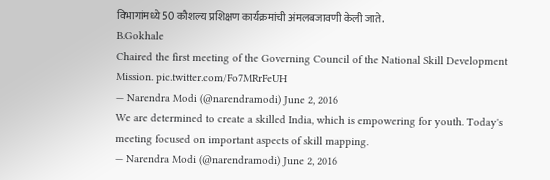विभागांमध्ये 50 कौशल्य प्रशिक्षण कार्यक्रमांची अंमलबजावणी केली जाते.
B.Gokhale
Chaired the first meeting of the Governing Council of the National Skill Development Mission. pic.twitter.com/Fo7MRrFeUH
— Narendra Modi (@narendramodi) June 2, 2016
We are determined to create a skilled India, which is empowering for youth. Today's meeting focused on important aspects of skill mapping.
— Narendra Modi (@narendramodi) June 2, 2016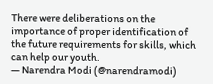There were deliberations on the importance of proper identification of the future requirements for skills, which can help our youth.
— Narendra Modi (@narendramodi)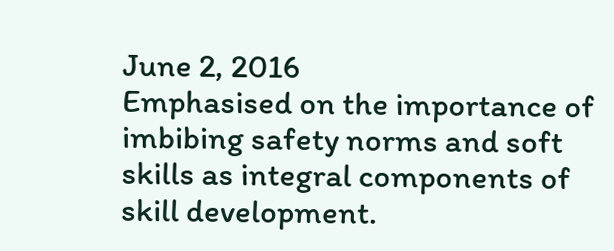June 2, 2016
Emphasised on the importance of imbibing safety norms and soft skills as integral components of skill development.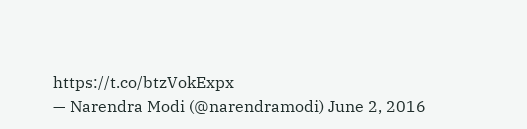https://t.co/btzVokExpx
— Narendra Modi (@narendramodi) June 2, 2016